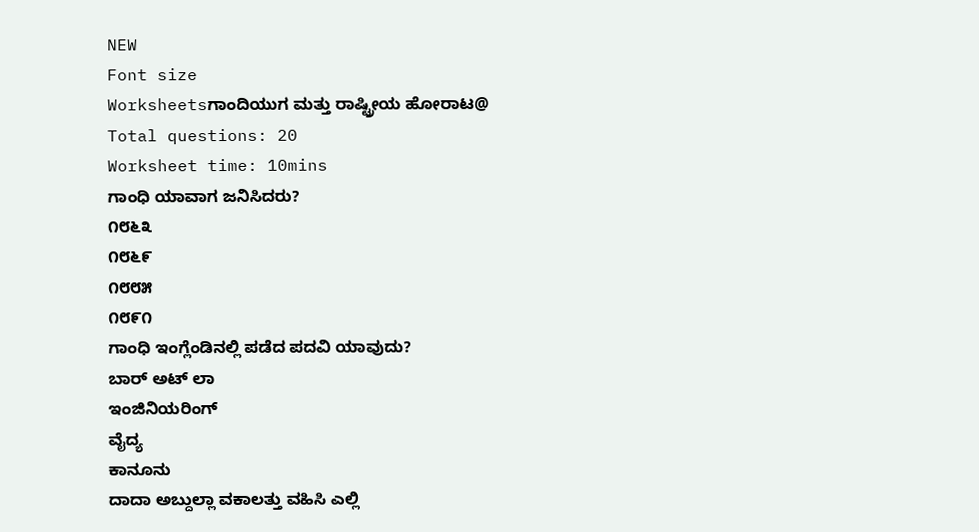NEW
Font size
Worksheetsಗಾಂದಿಯುಗ ಮತ್ತು ರಾಷ್ಟ್ರೀಯ ಹೋರಾಟ@
Total questions: 20
Worksheet time: 10mins
ಗಾಂಧಿ ಯಾವಾಗ ಜನಿಸಿದರು?
೧೮೬೩
೧೮೬೯
೧೮೮೫
೧೮೯೧
ಗಾಂಧಿ ಇಂಗ್ಲೆಂಡಿನಲ್ಲಿ ಪಡೆದ ಪದವಿ ಯಾವುದು?
ಬಾರ್ ಅಟ್ ಲಾ
ಇಂಜಿನಿಯರಿಂಗ್
ವೈದ್ಯ
ಕಾನೂನು
ದಾದಾ ಅಬ್ದುಲ್ಲಾ ವಕಾಲತ್ತು ವಹಿಸಿ ಎಲ್ಲಿ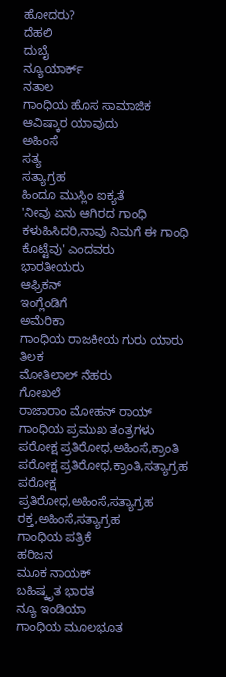ಹೋದರು?
ದೆಹಲಿ
ದುಬೈ
ನ್ಯೂಯಾರ್ಕ್
ನತಾಲ
ಗಾಂಧಿಯ ಹೊಸ ಸಾಮಾಜಿಕ ಆವಿಷ್ಕಾರ ಯಾವುದು
ಅಹಿಂಸೆ
ಸತ್ಯ
ಸತ್ಯಾಗ್ರಹ
ಹಿಂದೂ ಮುಸ್ಲಿಂ ಐಕ್ಯತೆ
'ನೀವು ಏನು ಆಗಿರದ ಗಾಂಧಿ ಕಳುಹಿಸಿದರಿ,ನಾವು ನಿಮಗೆ ಈ ಗಾಂಧಿ ಕೊಟ್ಟೆವು' ಎಂದವರು
ಭಾರತೀಯರು
ಆಫ್ರಿಕನ್
ಇಂಗ್ಲೆಂಡಿಗೆ
ಅಮೆರಿಕಾ
ಗಾಂಧಿಯ ರಾಜಕೀಯ ಗುರು ಯಾರು
ತಿಲಕ
ಮೋತಿಲಾಲ್ ನೆಹರು
ಗೋಖಲೆ
ರಾಜಾರಾಂ ಮೋಹನ್ ರಾಯ್
ಗಾಂಧಿಯ ಪ್ರಮುಖ ತಂತ್ರಗಳು
ಪರೋಕ್ಷ ಪ್ರತಿರೋಧ,ಅಹಿಂಸೆ,ಕ್ರಾಂತಿ
ಪರೋಕ್ಷ ಪ್ರತಿರೋಧ,ಕ್ರಾಂತಿ,ಸತ್ಯಾಗ್ರಹ
ಪರೋಕ್ಷ ಪ್ರತಿರೋಧ,ಅಹಿಂಸೆ,ಸತ್ಯಾಗ್ರಹ
ರಕ್ತ,ಅಹಿಂಸೆ,ಸತ್ಯಾಗ್ರಹ
ಗಾಂಧಿಯ ಪತ್ರಿಕೆ
ಹರಿಜನ
ಮೂಕ ನಾಯಕ್
ಬಹಿಷ್ಕೃತ ಭಾರತ
ನ್ಯೂ ಇಂಡಿಯಾ
ಗಾಂಧಿಯ ಮೂಲಭೂತ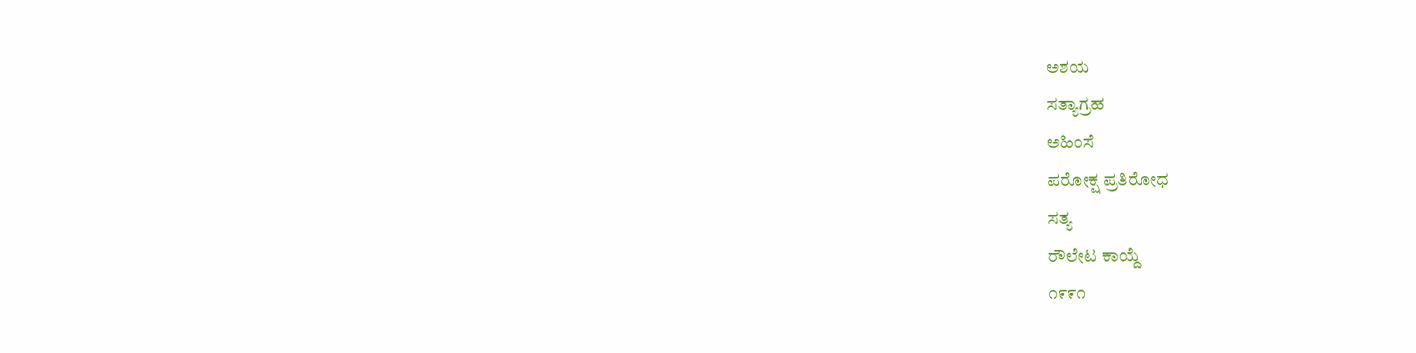ಅಶಯ
ಸತ್ಯಾಗ್ರಹ
ಅಹಿಂಸೆ
ಪರೋಕ್ಷ ಪ್ರತಿರೋಧ
ಸತ್ಯ
ರೌಲೇಟ ಕಾಯ್ದೆ
೧೯೯೧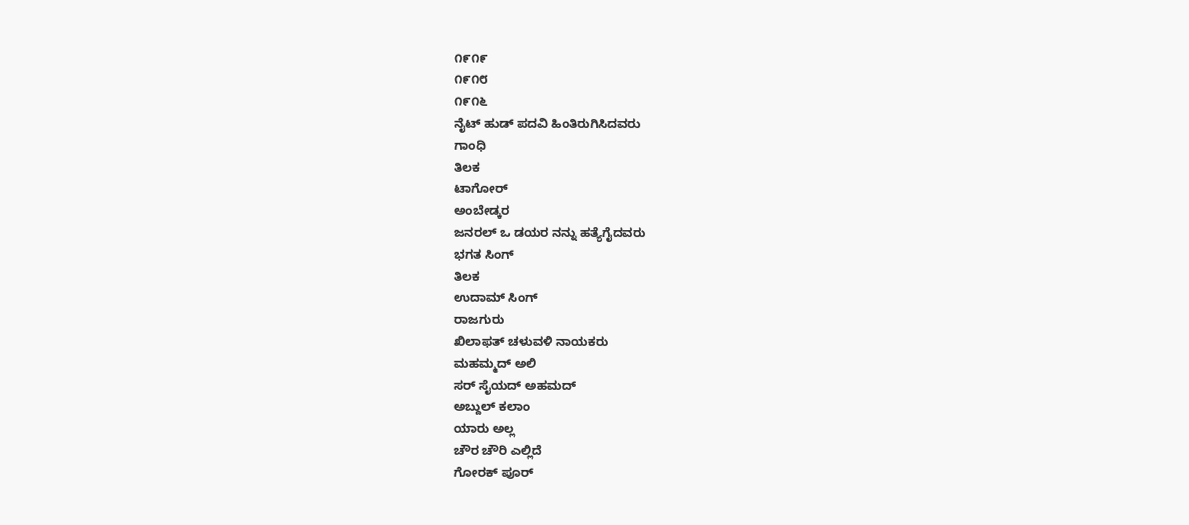೧೯೧೯
೧೯೧೮
೧೯೧೬
ನೈಟ್ ಹುಡ್ ಪದವಿ ಹಿಂತಿರುಗಿಸಿದವರು
ಗಾಂಧಿ
ತಿಲಕ
ಟಾಗೋರ್
ಅಂಬೇಡ್ಕರ
ಜನರಲ್ ಒ ಡಯರ ನನ್ನು ಹತ್ಯೆಗೈದವರು
ಭಗತ ಸಿಂಗ್
ತಿಲಕ
ಉದಾಮ್ ಸಿಂಗ್
ರಾಜಗುರು
ಖಿಲಾಫತ್ ಚಳುವಳಿ ನಾಯಕರು
ಮಹಮ್ಮದ್ ಅಲಿ
ಸರ್ ಸೈಯದ್ ಅಹಮದ್
ಅಬ್ದುಲ್ ಕಲಾಂ
ಯಾರು ಅಲ್ಲ
ಚೌರ ಚೌರಿ ಎಲ್ಲಿದೆ
ಗೋರಕ್ ಪೂರ್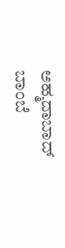ಅಹ್ಮದಾಬಾದ್
ಬಾಂಬೆ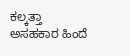ಕಲ್ಕತ್ತಾ
ಅಸಹಕಾರ ಹಿಂದೆ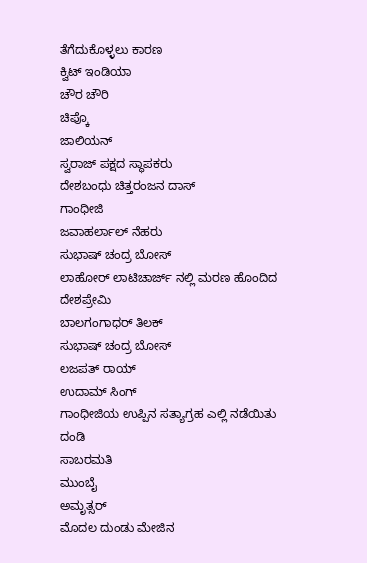ತೆಗೆದುಕೊಳ್ಳಲು ಕಾರಣ
ಕ್ವಿಟ್ ಇಂಡಿಯಾ
ಚೌರ ಚೌರಿ
ಚಿಪ್ಕೊ
ಜಾಲಿಯನ್
ಸ್ವರಾಜ್ ಪಕ್ಷದ ಸ್ಥಾಪಕರು
ದೇಶಬಂಧು ಚಿತ್ತರಂಜನ ದಾಸ್
ಗಾಂಧೀಜಿ
ಜವಾಹರ್ಲಾಲ್ ನೆಹರು
ಸುಭಾಷ್ ಚಂದ್ರ ಬೋಸ್
ಲಾಹೋರ್ ಲಾಟಿಚಾರ್ಜ್ ನಲ್ಲಿ ಮರಣ ಹೊಂದಿದ ದೇಶಪ್ರೇಮಿ
ಬಾಲಗಂಗಾಧರ್ ತಿಲಕ್
ಸುಭಾಷ್ ಚಂದ್ರ ಬೋಸ್
ಲಜಪತ್ ರಾಯ್
ಉದಾಮ್ ಸಿಂಗ್
ಗಾಂಧೀಜಿಯ ಉಪ್ಪಿನ ಸತ್ಯಾಗ್ರಹ ಎಲ್ಲಿ ನಡೆಯಿತು
ದಂಡಿ
ಸಾಬರಮತಿ
ಮುಂಬೈ
ಅಮೃತ್ಸರ್
ಮೊದಲ ದುಂಡು ಮೇಜಿನ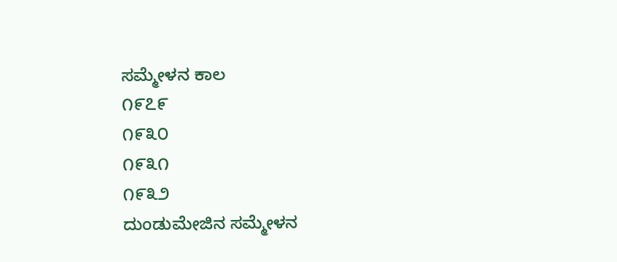ಸಮ್ಮೇಳನ ಕಾಲ
೧೯೭೯
೧೯೩೦
೧೯೩೧
೧೯೩೨
ದುಂಡುಮೇಜಿನ ಸಮ್ಮೇಳನ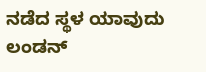ನಡೆದ ಸ್ಥಳ ಯಾವುದು
ಲಂಡನ್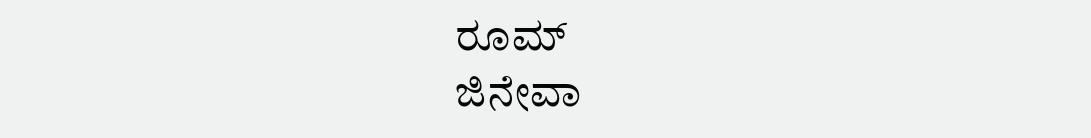ರೂಮ್
ಜಿನೇವಾ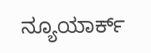ನ್ಯೂಯಾರ್ಕ್